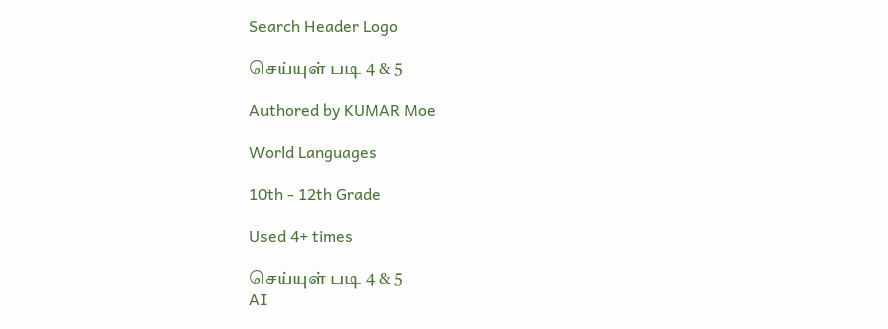Search Header Logo

செய்யுள் படி 4 & 5

Authored by KUMAR Moe

World Languages

10th - 12th Grade

Used 4+ times

செய்யுள் படி 4 & 5
AI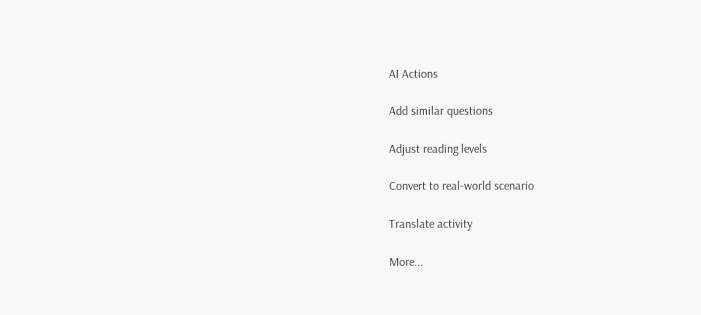AI Actions

Add similar questions

Adjust reading levels

Convert to real-world scenario

Translate activity

More...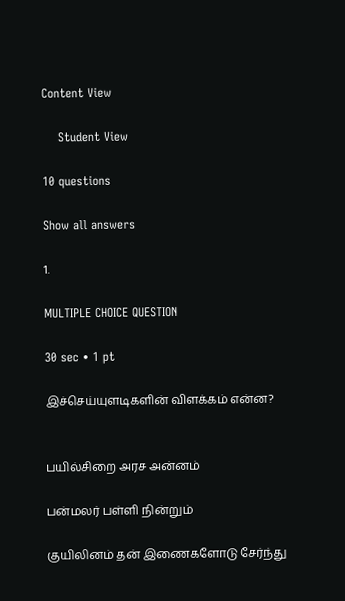Content View

    Student View

10 questions

Show all answers

1.

MULTIPLE CHOICE QUESTION

30 sec • 1 pt

இச்செய்யுளடிகளின் விளக்கம் என்ன?


பயில்சிறை அரச அன்னம்

பன்மலர் பள்ளி நின்றும்

குயிலினம் தன் இணைகளோடு சேர்ந்து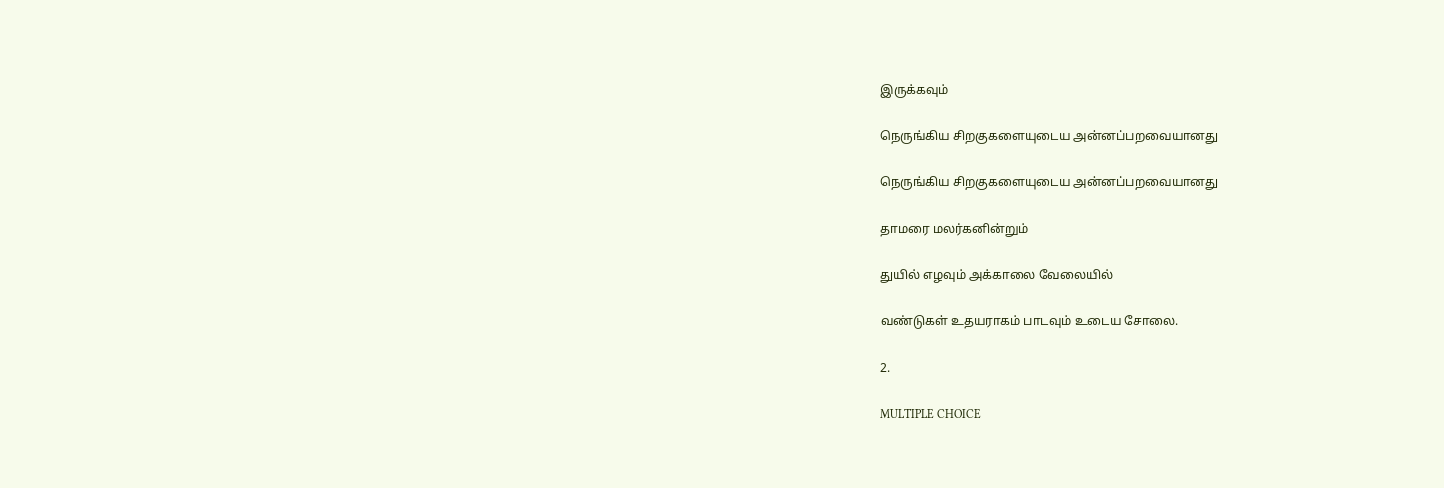இருக்கவும்

நெருங்கிய சிறகுகளையுடைய அன்னப்பறவையானது

நெருங்கிய சிறகுகளையுடைய அன்னப்பறவையானது

தாமரை மலர்கனின்றும்

துயில் எழவும் அக்காலை வேலையில்

வண்டுகள் உதயராகம் பாடவும் உடைய சோலை.

2.

MULTIPLE CHOICE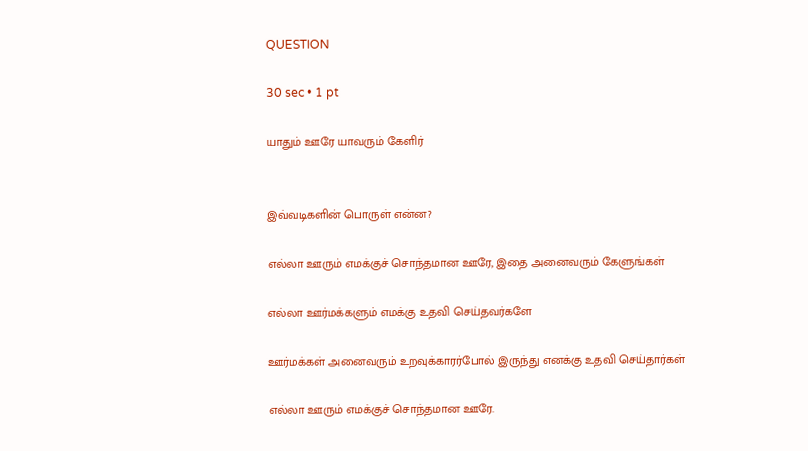QUESTION

30 sec • 1 pt

யாதும் ஊரே யாவரும் கேளிர்


இவ்வடிகளின் பொருள் என்ன?

எல்லா ஊரும் எமக்குச் சொந்தமான ஊரே, இதை அனைவரும் கேளுங்கள்

எல்லா ஊர்மக்களும் எமக்கு உதவி செய்தவர்களே

ஊர்மக்கள் அனைவரும் உறவுக்காரர்போல் இருந்து எனக்கு உதவி செய்தார்கள்

எல்லா ஊரும் எமக்குச் சொந்தமான ஊரே.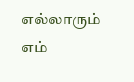எல்லாரும் எம்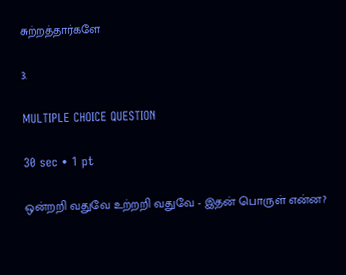சுற்றத்தார்களே

3.

MULTIPLE CHOICE QUESTION

30 sec • 1 pt

ஒன்றறி வதுவே உற்றறி வதுவே - இதன் பொருள் என்ன?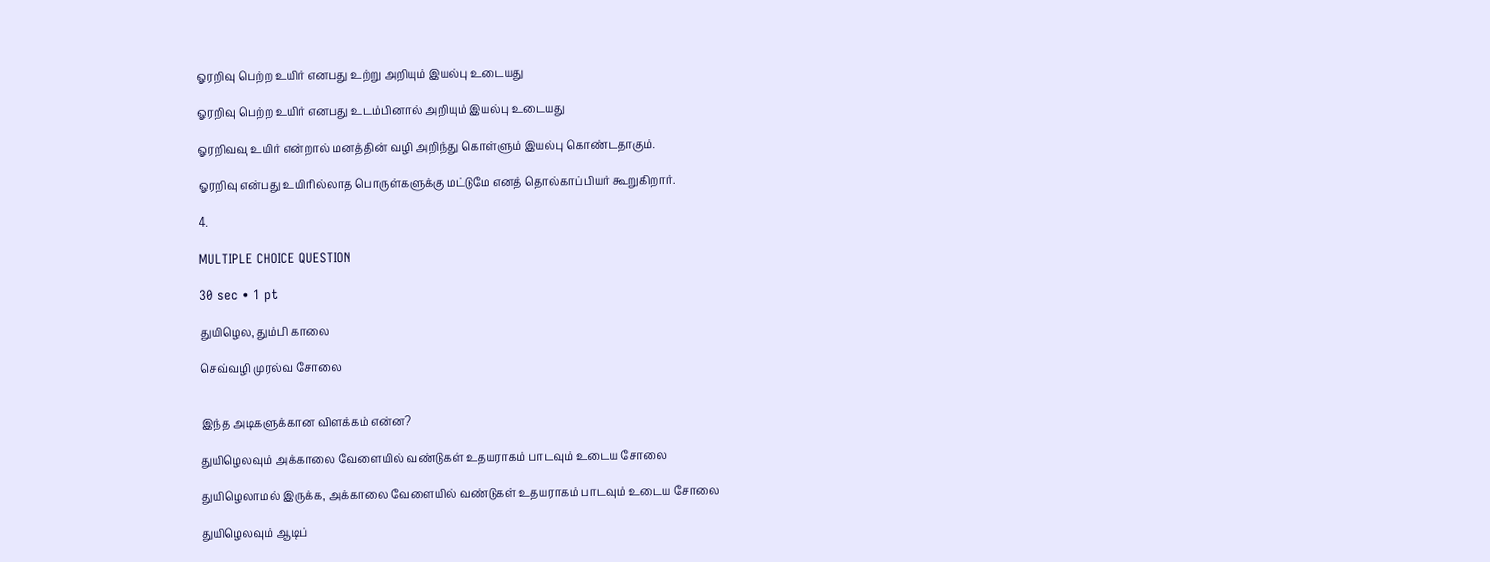ஓரறிவு பெற்ற உயிர் எனபது உற்று அறியும் இயல்பு உடையது

ஓரறிவு பெற்ற உயிர் எனபது உடம்பினால் அறியும் இயல்பு உடையது

ஓரறிவவு உயிர் என்றால் மனத்தின் வழி அறிந்து கொள்ளும் இயல்பு கொண்டதாகும்.

ஓரறிவு என்பது உயிரில்லாத பொருள்களுக்கு மட்டுமே எனத் தொல்காப்பியர் கூறுகிறார்.

4.

MULTIPLE CHOICE QUESTION

30 sec • 1 pt

துயிழெல, தும்பி காலை

செவ்வழி முரல்வ சோலை


இந்த அடிகளுக்கான விளக்கம் என்ன?

துயிழெலவும் அக்காலை வேளையில் வண்டுகள் உதயராகம் பாடவும் உடைய சோலை

துயிழெலாமல் இருக்க, அக்காலை வேளையில் வண்டுகள் உதயராகம் பாடவும் உடைய சோலை

துயிழெலவும் ஆடிப்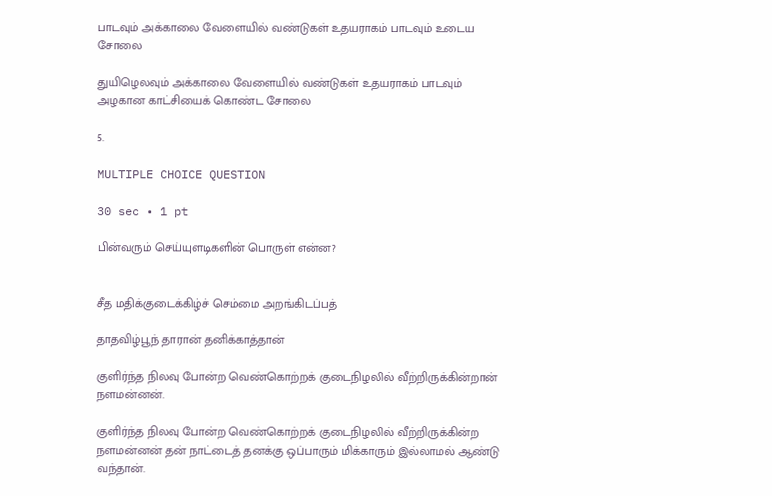பாடவும் அக்காலை வேளையில் வண்டுகள் உதயராகம் பாடவும் உடைய சோலை

துயிழெலவும் அக்காலை வேளையில் வண்டுகள் உதயராகம் பாடவும் அழகான காட்சியைக் கொண்ட சோலை

5.

MULTIPLE CHOICE QUESTION

30 sec • 1 pt

பின்வரும் செய்யுளடிகளின் பொருள் என்ன?


சீத மதிக்குடைக்கிழ்ச் செம்மை அறங்கிடப்பத்

தாதவிழ்பூந் தாரான் தனிக்காத்தான்

குளிர்ந்த நிலவு போன்ற வெண்கொற்றக் குடைநிழலில் வீற்றிருக்கின்றான் நளமன்னன்.

குளிர்ந்த நிலவு போன்ற வெண்கொற்றக் குடைநிழலில் வீற்றிருக்கின்ற நளமன்னன் தன் நாட்டைத் தனக்கு ஒப்பாரும் மிக்காரும் இல்லாமல் ஆண்டு வந்தான்.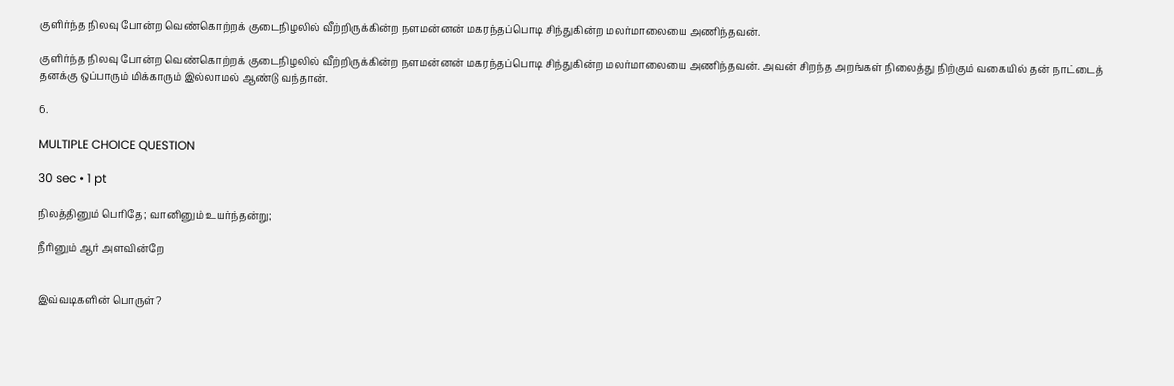குளிர்ந்த நிலவு போன்ற வெண்கொற்றக் குடைநிழலில் வீற்றிருக்கின்ற நளமன்னன் மகரந்தப்பொடி சிந்துகின்ற மலர்மாலையை அணிந்தவன்.

குளிர்ந்த நிலவு போன்ற வெண்கொற்றக் குடைநிழலில் வீற்றிருக்கின்ற நளமன்னன் மகரந்தப்பொடி சிந்துகின்ற மலர்மாலையை அணிந்தவன். அவன் சிறந்த அறங்கள் நிலைத்து நிற்கும் வகையில் தன் நாட்டைத் தனக்கு ஒப்பாரும் மிக்காரும் இல்லாமல் ஆண்டு வந்தான்.

6.

MULTIPLE CHOICE QUESTION

30 sec • 1 pt

நிலத்தினும் பெரிதே; வானினும் உயர்ந்தன்று;

நீரினும் ஆர் அளவின்றே


இவ்வடிகளின் பொருள்?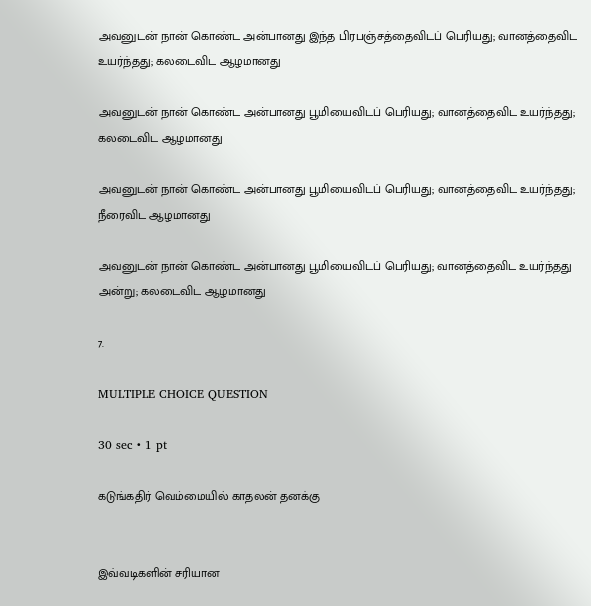அவனுடன் நான் கொண்ட அன்பானது இந்த பிரபஞ்சத்தைவிடப் பெரியது; வானத்தைவிட உயர்ந்தது; கலடைவிட ஆழமானது

அவனுடன் நான் கொண்ட அன்பானது பூமியைவிடப் பெரியது; வானத்தைவிட உயர்ந்தது; கலடைவிட ஆழமானது

அவனுடன் நான் கொண்ட அன்பானது பூமியைவிடப் பெரியது; வானத்தைவிட உயர்ந்தது; நீரைவிட ஆழமானது

அவனுடன் நான் கொண்ட அன்பானது பூமியைவிடப் பெரியது; வானத்தைவிட உயர்ந்தது அன்று; கலடைவிட ஆழமானது

7.

MULTIPLE CHOICE QUESTION

30 sec • 1 pt

கடுங்கதிர் வெம்மையில் காதலன் தனக்கு


இவ்வடிகளின் சரியான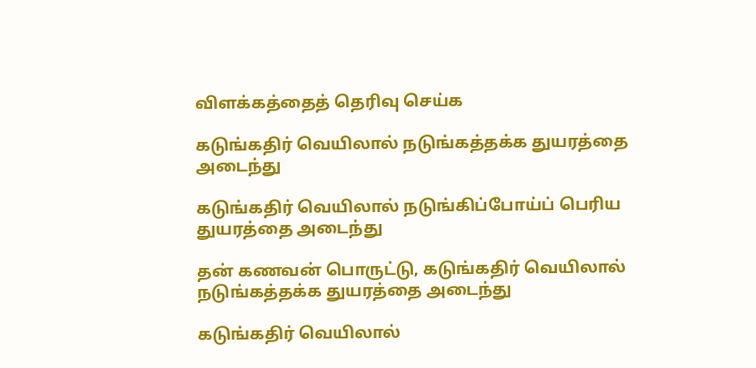விளக்கத்தைத் தெரிவு செய்க

கடுங்கதிர் வெயிலால் நடுங்கத்தக்க துயரத்தை அடைந்து

கடுங்கதிர் வெயிலால் நடுங்கிப்போய்ப் பெரிய துயரத்தை அடைந்து

தன் கணவன் பொருட்டு, கடுங்கதிர் வெயிலால் நடுங்கத்தக்க துயரத்தை அடைந்து

கடுங்கதிர் வெயிலால்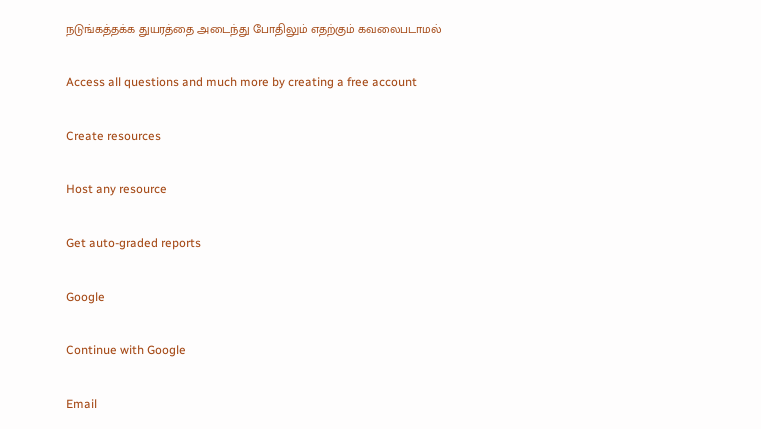நடுங்கத்தக்க துயரத்தை அடைந்து போதிலும் எதற்கும் கவலைபடாமல்

Access all questions and much more by creating a free account

Create resources

Host any resource

Get auto-graded reports

Google

Continue with Google

Email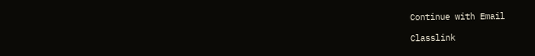Continue with Email

Classlink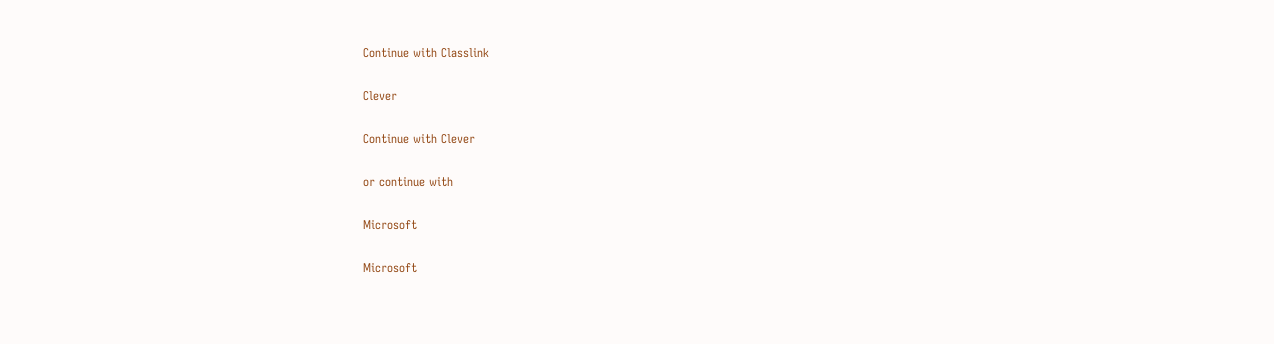Continue with Classlink

Clever

Continue with Clever

or continue with

Microsoft

Microsoft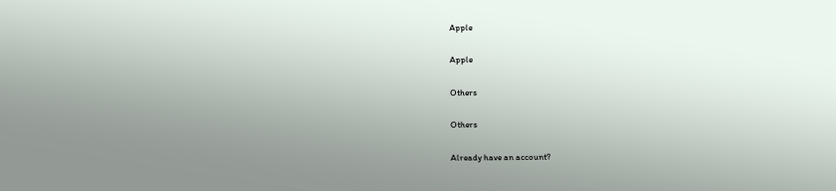Apple

Apple

Others

Others

Already have an account?